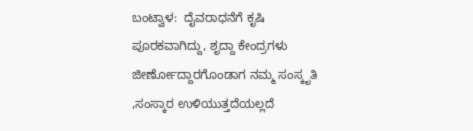ಬಂಟ್ವಾಳ:  ದೈವರಾಧನೆಗೆ ಕೃಷಿ ಪೂರಕವಾಗಿದ್ದು, ಶೃದ್ದಾ ಕೇಂದ್ರಗಳು ಜೀರ್ಣೋದ್ದಾರಗೊಂಡಾಗ ನಮ್ಮ ಸಂಸ್ಕೃತಿ ,ಸಂಸ್ಕಾರ ಉಳಿಯುತ್ತದೆಯಲ್ಲದೆ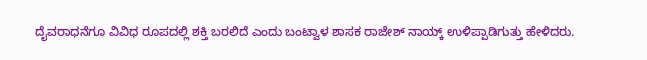ದೈವರಾಧನೆಗೂ ವಿವಿಧ ರೂಪದಲ್ಲಿ ಶಕ್ತಿ ಬರಲಿದೆ ಎಂದು ಬಂಟ್ವಾಳ ಶಾಸಕ ರಾಜೇಶ್ ನಾಯ್ಕ್ ಉಳಿಪ್ಪಾಡಿಗುತ್ತು ಹೇಳಿದರು.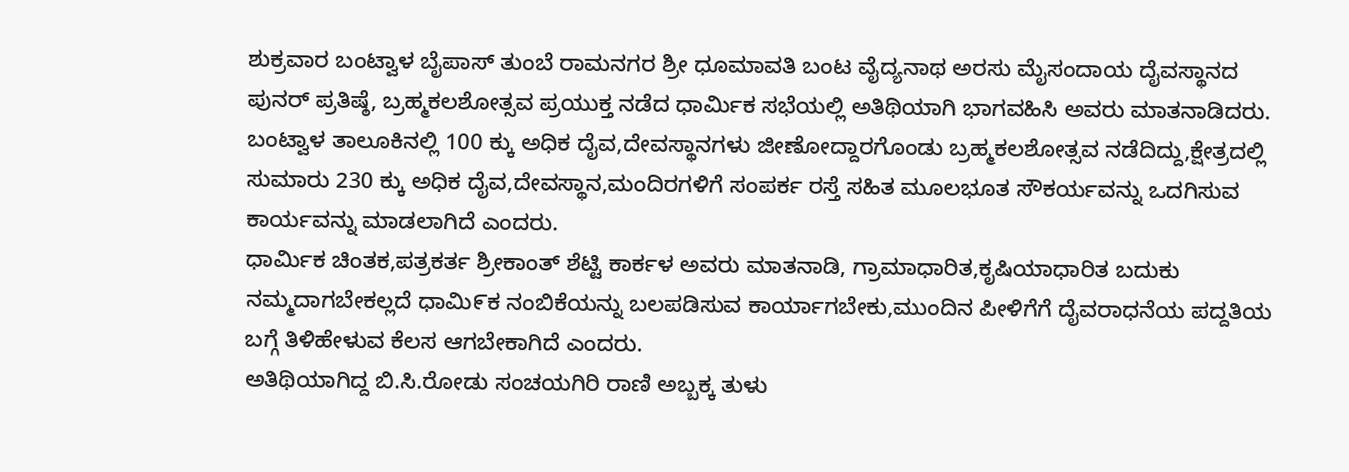ಶುಕ್ರವಾರ ಬಂಟ್ವಾಳ ಬೈಪಾಸ್ ತುಂಬೆ ರಾಮನಗರ ಶ್ರೀ ಧೂಮಾವತಿ ಬಂಟ ವೈದ್ಯನಾಥ ಅರಸು ಮೈಸಂದಾಯ ದೈವಸ್ಥಾನದ ಪುನರ್ ಪ್ರತಿಷ್ಠೆ, ಬ್ರಹ್ಮಕಲಶೋತ್ಸವ ಪ್ರಯುಕ್ತ ನಡೆದ ಧಾರ್ಮಿಕ ಸಭೆಯಲ್ಲಿ ಅತಿಥಿಯಾಗಿ ಭಾಗವಹಿಸಿ ಅವರು ಮಾತನಾಡಿದರು.
ಬಂಟ್ವಾಳ ತಾಲೂಕಿನಲ್ಲಿ 100 ಕ್ಕು ಅಧಿಕ ದೈವ,ದೇವಸ್ಥಾನಗಳು ಜೀಣೋದ್ದಾರಗೊಂಡು ಬ್ರಹ್ಮಕಲಶೋತ್ಸವ ನಡೆದಿದ್ದು,ಕ್ಷೇತ್ರದಲ್ಲಿ ಸುಮಾರು 230 ಕ್ಕು ಅಧಿಕ ದೈವ,ದೇವಸ್ಥಾನ,ಮಂದಿರಗಳಿಗೆ ಸಂಪರ್ಕ ರಸ್ತೆ ಸಹಿತ ಮೂಲಭೂತ ಸೌಕರ್ಯವನ್ನು ಒದಗಿಸುವ ಕಾರ್ಯವನ್ನು ಮಾಡಲಾಗಿದೆ ಎಂದರು.
ಧಾರ್ಮಿಕ ಚಿಂತಕ,ಪತ್ರಕರ್ತ ಶ್ರೀಕಾಂತ್ ಶೆಟ್ಟಿ ಕಾರ್ಕಳ ಅವರು ಮಾತನಾಡಿ, ಗ್ರಾಮಾಧಾರಿತ,ಕೃಷಿಯಾಧಾರಿತ ಬದುಕು ನಮ್ಮದಾಗಬೇಕಲ್ಲದೆ ಧಾಮಿ೯ಕ ನಂಬಿಕೆಯನ್ನು ಬಲಪಡಿಸುವ ಕಾರ್ಯಾಗಬೇಕು,ಮುಂದಿನ ಪೀಳಿಗೆಗೆ ದೈವರಾಧನೆಯ ಪದ್ದತಿಯ ಬಗ್ಗೆ ತಿಳಿಹೇಳುವ ಕೆಲಸ ಆಗಬೇಕಾಗಿದೆ ಎಂದರು.
ಅತಿಥಿಯಾಗಿದ್ದ ಬಿ.ಸಿ.ರೋಡು ಸಂಚಯಗಿರಿ ರಾಣಿ ಅಬ್ಬಕ್ಕ ತುಳು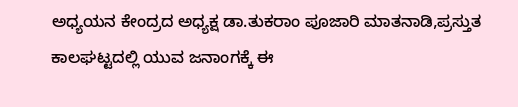ಅಧ್ಯಯನ ಕೇಂದ್ರದ ಅಧ್ಯಕ್ಷ ಡಾ.ತುಕರಾಂ ಪೂಜಾರಿ ಮಾತನಾಡಿ,ಪ್ರಸ್ತುತ ಕಾಲಘಟ್ಟದಲ್ಲಿ ಯುವ ಜನಾಂಗಕ್ಕೆ ಈ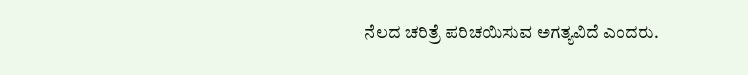ನೆಲದ ಚರಿತ್ರೆ ಪರಿಚಯಿಸುವ ಅಗತ್ಯವಿದೆ ಎಂದರು.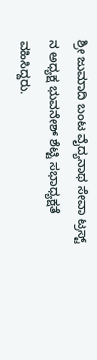ಶ್ರೀ ಜುಮಾದಿ ಬಂಟ ವೈದ್ಯನಾಥ ಸೇವಾ ಟ್ರಸ್ಟ್ ನ ಅಧ್ಯಕ್ಷ ಭುವನೇಶ್ ಶೆಟ್ಟಿ ಸಭಾಧ್ಯಕ್ಷತೆ ವಹಿಸಿದ್ದರು.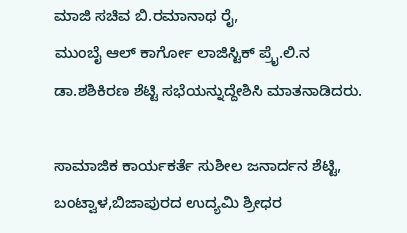ಮಾಜಿ ಸಚಿವ ಬಿ.ರಮಾನಾಥ ರೈ,
ಮುಂಬೈ ಆಲ್ ಕಾರ್ಗೋ ಲಾಜಿಸ್ಟಿಕ್ ಪ್ರೈ.ಲಿ.ನ ಡಾ.ಶಶಿಕಿರಣ ಶೆಟ್ಟಿ ಸಭೆಯನ್ನುದ್ದೇಶಿಸಿ ಮಾತನಾಡಿದರು.

ಸಾಮಾಜಿಕ ಕಾರ್ಯಕರ್ತೆ ಸುಶೀಲ ಜನಾರ್ದನ ಶೆಟ್ಟಿ, ಬಂಟ್ವಾಳ,ಬಿಜಾಪುರದ ಉದ್ಯಮಿ ಶ್ರೀಧರ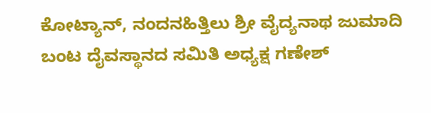ಕೋಟ್ಯಾನ್, ನಂದನಹಿತ್ತಿಲು ಶ್ರೀ ವೈದ್ಯನಾಥ ಜುಮಾದಿ ಬಂಟ ದೈವಸ್ಥಾನದ ಸಮಿತಿ ಅಧ್ಯಕ್ಷ ಗಣೇಶ್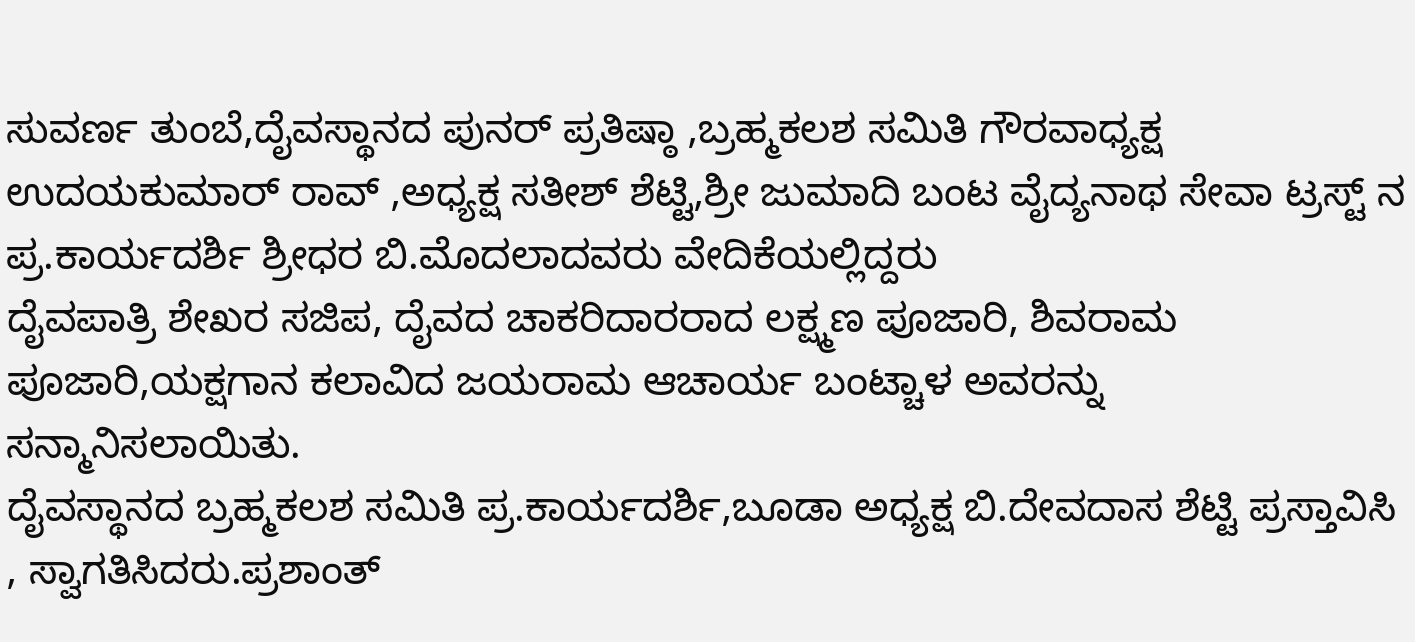ಸುವರ್ಣ ತುಂಬೆ,ದೈವಸ್ಥಾನದ ಪುನರ್ ಪ್ರತಿಷ್ಠಾ ,ಬ್ರಹ್ಮಕಲಶ ಸಮಿತಿ ಗೌರವಾಧ್ಯಕ್ಷ ಉದಯಕುಮಾರ್ ರಾವ್ ,ಅಧ್ಯಕ್ಷ ಸತೀಶ್ ಶೆಟ್ಟಿ,ಶ್ರೀ ಜುಮಾದಿ ಬಂಟ ವೈದ್ಯನಾಥ ಸೇವಾ ಟ್ರಸ್ಟ್ ನ ಪ್ರ.ಕಾರ್ಯದರ್ಶಿ ಶ್ರೀಧರ ಬಿ.ಮೊದಲಾದವರು ವೇದಿಕೆಯಲ್ಲಿದ್ದರು
ದೈವಪಾತ್ರಿ ಶೇಖರ ಸಜಿಪ, ದೈವದ ಚಾಕರಿದಾರರಾದ ಲಕ್ಷ್ಮಣ ಪೂಜಾರಿ, ಶಿವರಾಮ ಪೂಜಾರಿ,ಯಕ್ಷಗಾನ ಕಲಾವಿದ ಜಯರಾಮ ಆಚಾರ್ಯ ಬಂಟ್ಚಾಳ ಅವರನ್ನು ಸನ್ಮಾನಿಸಲಾಯಿತು.
ದೈವಸ್ಥಾನದ ಬ್ರಹ್ಮಕಲಶ ಸಮಿತಿ ಪ್ರ.ಕಾರ್ಯದರ್ಶಿ,ಬೂಡಾ ಅಧ್ಯಕ್ಷ ಬಿ.ದೇವದಾಸ ಶೆಟ್ಟಿ ಪ್ರಸ್ತಾವಿಸಿ , ಸ್ವಾಗತಿಸಿದರು.ಪ್ರಶಾಂತ್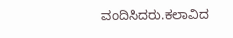ವಂದಿಸಿದರು.ಕಲಾವಿದ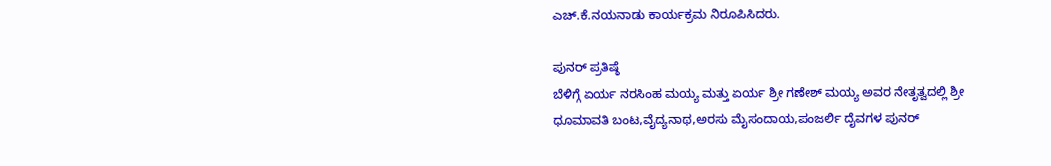ಎಚ್.ಕೆ.ನಯನಾಡು ಕಾರ್ಯಕ್ರಮ ನಿರೂಪಿಸಿದರು.

ಪುನರ್ ಪ್ರತಿಷ್ಠೆ
ಬೆಳಿಗ್ಗೆ ಏರ್ಯ ನರಸಿಂಹ ಮಯ್ಯ ಮತ್ತು ಏರ್ಯ ಶ್ರೀ ಗಣೇಶ್ ಮಯ್ಯ ಅವರ ನೇತೃತ್ವದಲ್ಲಿ ಶ್ರೀ ಧೂಮಾವತಿ ಬಂಟ,ವೈದ್ಯನಾಥ,ಅರಸು ಮೈಸಂದಾಯ,ಪಂಜರ್ಲಿ ದೈವಗಳ ಪುನರ್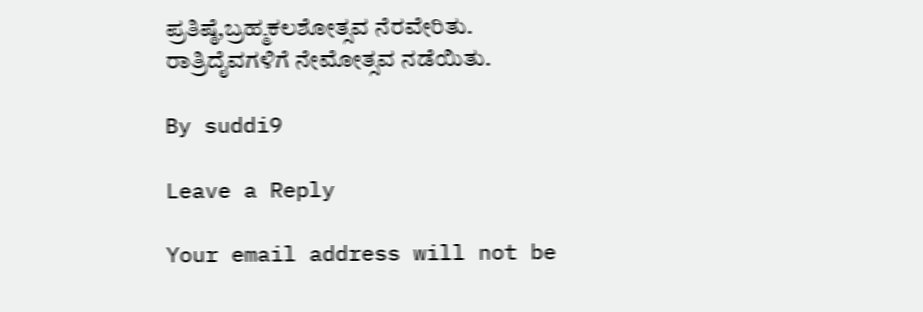ಪ್ರತಿಷ್ಠೆ,ಬ್ರಹ್ಮಕಲಶೋತ್ಸವ ನೆರವೇರಿತು.
ರಾತ್ರಿ‌ದೈವಗಳಿಗೆ ನೇಮೋತ್ಸವ ನಡೆಯಿತು.

By suddi9

Leave a Reply

Your email address will not be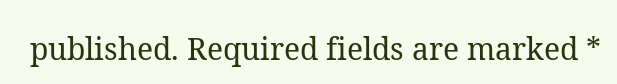published. Required fields are marked *